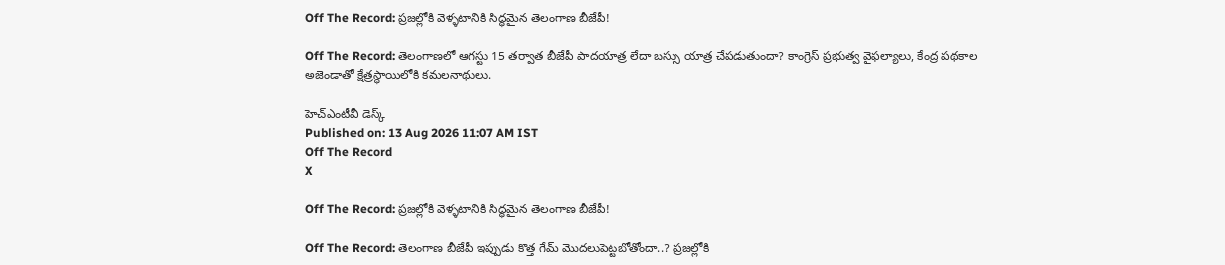Off The Record: ప్రజల్లోకి వెళ్ళటానికి సిద్ధమైన తెలంగాణ బీజేపీ!

Off The Record: తెలంగాణలో ఆగస్టు 15 తర్వాత బీజేపీ పాదయాత్ర లేదా బస్సు యాత్ర చేపడుతుందా? కాంగ్రెస్ ప్రభుత్వ వైఫల్యాలు, కేంద్ర పథకాల అజెండాతో క్షేత్రస్థాయిలోకి కమలనాథులు.

హెచ్ఎంటీవీ డెస్క్
Published on: 13 Aug 2026 11:07 AM IST
Off The Record
X

Off The Record: ప్రజల్లోకి వెళ్ళటానికి సిద్ధమైన తెలంగాణ బీజేపీ!

Off The Record: తెలంగాణ బీజేపీ ఇప్పుడు కొత్త గేమ్ మొదలుపెట్టబోతోందా..? ప్రజల్లోకి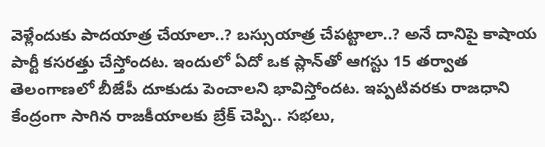వెళ్లేందుకు పాదయాత్ర చేయాలా..? బస్సుయాత్ర చేపట్టాలా..? అనే దానిపై కాషాయ పార్టీ కసరత్తు చేస్తోందట. ఇందులో ఏదో ఒక ప్లాన్‌తో ఆగస్టు 15 తర్వాత తెలంగాణలో బీజేపీ దూకుడు పెంచాలని భావిస్తోందట. ఇప్పటివరకు రాజధాని కేంద్రంగా సాగిన రాజకీయాలకు బ్రేక్ చెప్పి.. సభలు,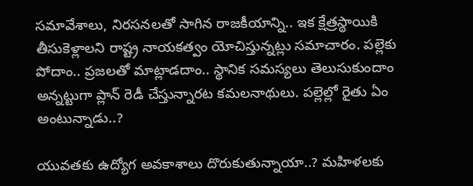సమావేశాలు, నిరసనలతో సాగిన రాజకీయాన్ని.. ఇక క్షేత్రస్థాయికి తీసుకెళ్లాలని రాష్ట్ర నాయకత్వం యోచిస్తున్నట్లు సమాచారం. పల్లెకు పోదాం.. ప్రజలతో మాట్లాడదాం.. స్థానిక సమస్యలు తెలుసుకుందాం అన్నట్టుగా ప్లాన్ రెడీ చేస్తున్నారట కమలనాథులు. పల్లెల్లో రైతు ఏం అంటున్నాడు..?

యువతకు ఉద్యోగ అవకాశాలు దొరుకుతున్నాయా..? మహిళలకు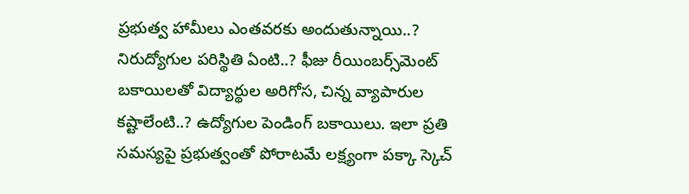ప్రభుత్వ హామీలు ఎంతవరకు అందుతున్నాయి..? నిరుద్యోగుల పరిస్థితి ఏంటి..? ఫీజు రీయింబర్స్‌మెంట్ బకాయిలతో విద్యార్థుల అరిగోస, చిన్న వ్యాపారుల కష్టాలేంటి..? ఉద్యోగుల పెండింగ్ బకాయిలు. ఇలా ప్రతి సమస్యపై ప్రభుత్వంతో పోరాటమే లక్ష్యంగా పక్కా స్కెచ్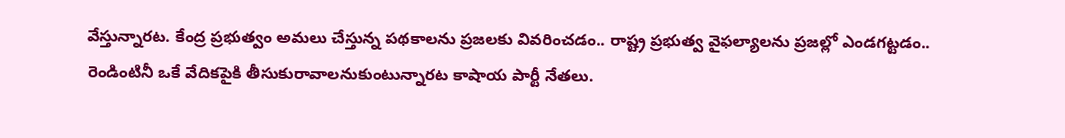వేస్తున్నారట. కేంద్ర ప్రభుత్వం అమలు చేస్తున్న పథకాలను ప్రజలకు వివరించడం.. రాష్ట్ర ప్రభుత్వ వైఫల్యాలను ప్రజల్లో ఎండగట్టడం.. రెండింటినీ ఒకే వేదికపైకి తీసుకురావాలనుకుంటున్నారట కాషాయ పార్టీ నేతలు.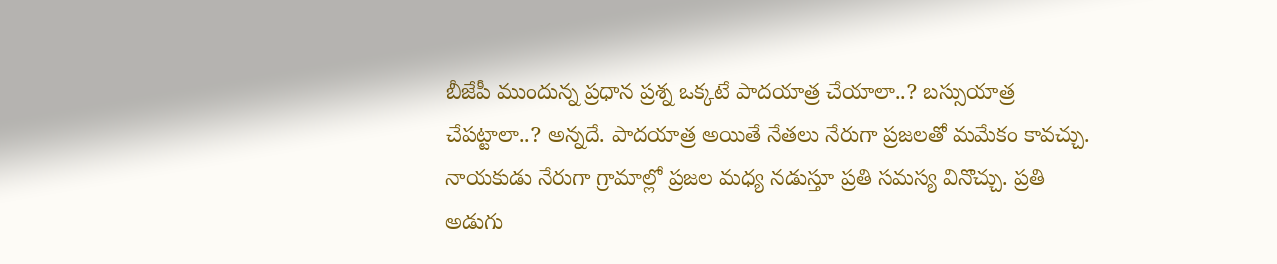బీజేపీ ముందున్న ప్రధాన ప్రశ్న ఒక్కటే పాదయాత్ర చేయాలా..? బస్సుయాత్ర చేపట్టాలా..? అన్నదే. పాదయాత్ర అయితే నేతలు నేరుగా ప్రజలతో మమేకం కావచ్చు. నాయకుడు నేరుగా గ్రామాల్లో ప్రజల మధ్య నడుస్తూ ప్రతి సమస్య వినొచ్చు. ప్రతి అడుగు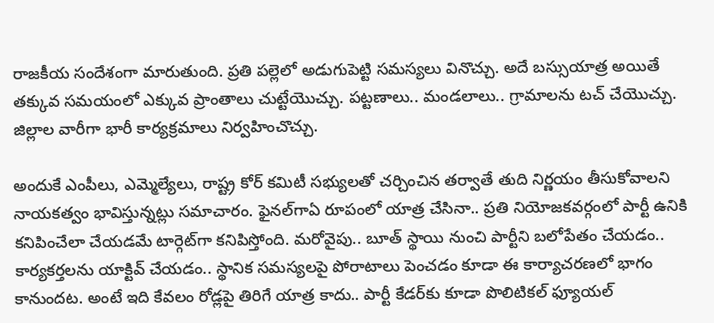రాజకీయ సందేశంగా మారుతుంది. ప్రతి పల్లెలో అడుగుపెట్టి సమస్యలు వినొచ్చు. అదే బస్సుయాత్ర అయితే తక్కువ సమయంలో ఎక్కువ ప్రాంతాలు చుట్టేయొచ్చు. పట్టణాలు.. మండలాలు.. గ్రామాలను టచ్ చేయొచ్చు. జిల్లాల వారీగా భారీ కార్యక్రమాలు నిర్వహించొచ్చు.

అందుకే ఎంపీలు, ఎమ్మెల్యేలు, రాష్ట్ర కోర్ కమిటీ సభ్యులతో చర్చించిన తర్వాతే తుది నిర్ణయం తీసుకోవాలని నాయకత్వం భావిస్తున్నట్లు సమాచారం. ఫైనల్‌గాఏ రూపంలో యాత్ర చేసినా.. ప్రతి నియోజకవర్గంలో పార్టీ ఉనికి కనిపించేలా చేయడమే టార్గెట్‌గా కనిపిస్తోంది. మరోవైపు.. బూత్ స్థాయి నుంచి పార్టీని బలోపేతం చేయడం.. కార్యకర్తలను యాక్టివ్ చేయడం.. స్థానిక సమస్యలపై పోరాటాలు పెంచడం కూడా ఈ కార్యాచరణలో భాగం కానుందట. అంటే ఇది కేవలం రోడ్లపై తిరిగే యాత్ర కాదు.. పార్టీ కేడర్‌కు కూడా పొలిటికల్ ఫ్యూయల్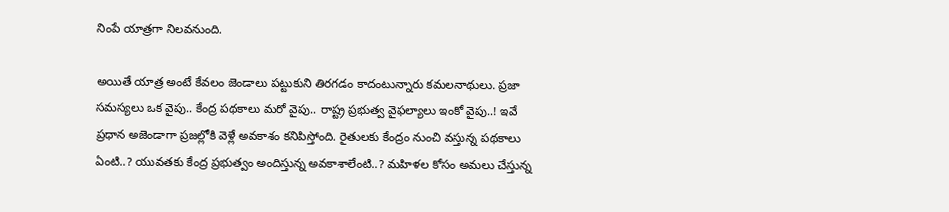నింపే యాత్రగా నిలవనుంది.

అయితే యాత్ర అంటే కేవలం జెండాలు పట్టుకుని తిరగడం కాదంటున్నారు కమలనాథులు. ప్రజా సమస్యలు ఒక వైపు.. కేంద్ర పథకాలు మరో వైపు.. రాష్ట్ర ప్రభుత్వ వైఫల్యాలు ఇంకో వైపు..! ఇవే ప్రధాన అజెండాగా ప్రజల్లోకి వెళ్లే అవకాశం కనిపిస్తోంది. రైతులకు కేంద్రం నుంచి వస్తున్న పథకాలు ఏంటి..? యువతకు కేంద్ర ప్రభుత్వం అందిస్తున్న అవకాశాలేంటి..? మహిళల కోసం అమలు చేస్తున్న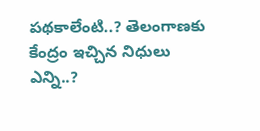పథకాలేంటి..? తెలంగాణకు కేంద్రం ఇచ్చిన నిధులు ఎన్ని..?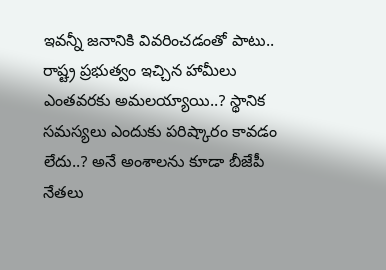ఇవన్నీ జనానికి వివరించడంతో పాటు.. రాష్ట్ర ప్రభుత్వం ఇచ్చిన హామీలు ఎంతవరకు అమలయ్యాయి..? స్థానిక సమస్యలు ఎందుకు పరిష్కారం కావడం లేదు..? అనే అంశాలను కూడా బీజేపీ నేతలు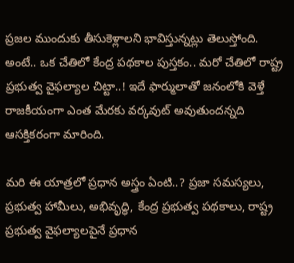ప్రజల ముందుకు తీసుకెళ్లాలని భావిస్తున్నట్లు తెలుస్తోంది. అంటే.. ఒక చేతిలో కేంద్ర పథకాల పుస్తకం.. మరో చేతిలో రాష్ట్ర ప్రభుత్వ వైఫల్యాల చిట్టా..! ఇదే ఫార్ములాతో జనంలోకి వెళ్తే రాజకీయంగా ఎంత మేరకు వర్కవుట్ అవుతుందన్నది ఆసక్తికరంగా మారింది.

మరి ఈ యాత్రలో ప్రధాన అస్త్రం ఏంటి..? ప్రజా సమస్యలు, ప్రభుత్వ హామీలు, అభివృద్ధి, కేంద్ర ప్రభుత్వ పథకాలు, రాష్ట్ర ప్రభుత్వ వైఫల్యాలపైనే ప్రధాన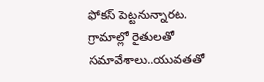ఫోకస్ పెట్టనున్నారట. గ్రామాల్లో రైతులతో సమావేశాలు..యువతతో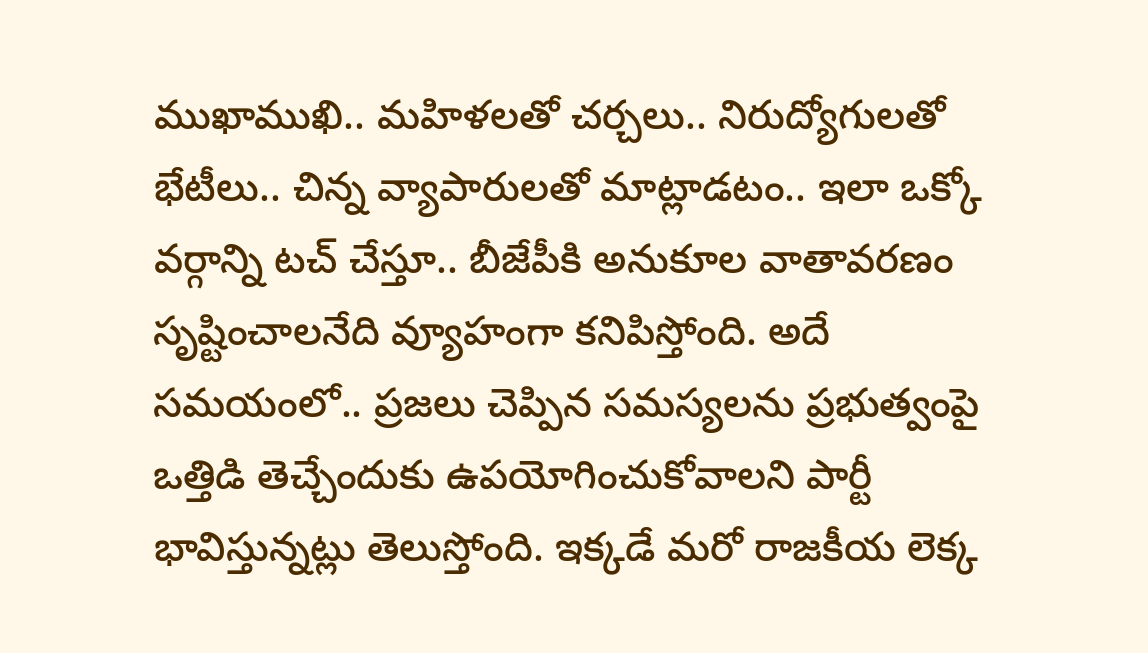ముఖాముఖి.. మహిళలతో చర్చలు.. నిరుద్యోగులతో భేటీలు.. చిన్న వ్యాపారులతో మాట్లాడటం.. ఇలా ఒక్కో వర్గాన్ని టచ్ చేస్తూ.. బీజేపీకి అనుకూల వాతావరణం సృష్టించాలనేది వ్యూహంగా కనిపిస్తోంది. అదే సమయంలో.. ప్రజలు చెప్పిన సమస్యలను ప్రభుత్వంపై ఒత్తిడి తెచ్చేందుకు ఉపయోగించుకోవాలని పార్టీ భావిస్తున్నట్లు తెలుస్తోంది. ఇక్కడే మరో రాజకీయ లెక్క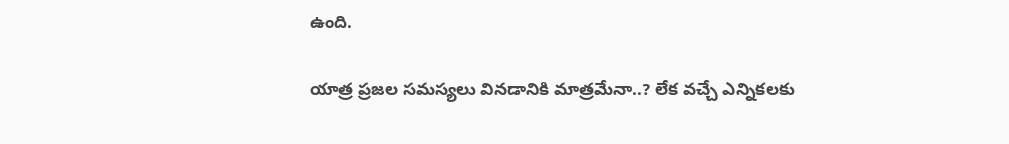ఉంది.

యాత్ర ప్రజల సమస్యలు వినడానికి మాత్రమేనా..? లేక వచ్చే ఎన్నికలకు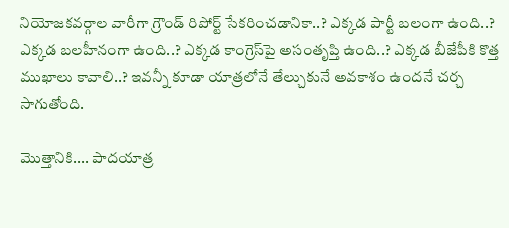నియోజకవర్గాల వారీగా గ్రౌండ్ రిపోర్ట్ సేకరించడానికా..? ఎక్కడ పార్టీ బలంగా ఉంది..? ఎక్కడ బలహీనంగా ఉంది..? ఎక్కడ కాంగ్రెస్‌పై అసంతృప్తి ఉంది..? ఎక్కడ బీజేపీకి కొత్త ముఖాలు కావాలి..? ఇవన్నీ కూడా యాత్రలోనే తేల్చుకునే అవకాశం ఉందనే చర్చ సాగుతోంది.

మొత్తానికి.... పాదయాత్ర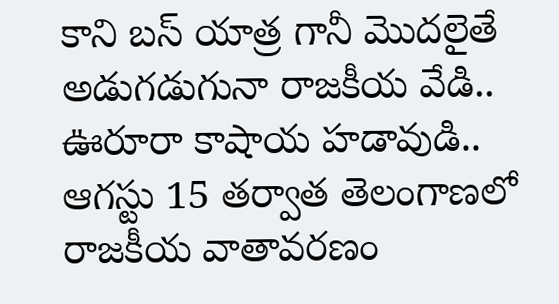కాని బస్ యాత్ర గానీ మొదలైతే అడుగడుగునా రాజకీయ వేడి.. ఊరూరా కాషాయ హడావుడి.. ఆగస్టు 15 తర్వాత తెలంగాణలో రాజకీయ వాతావరణం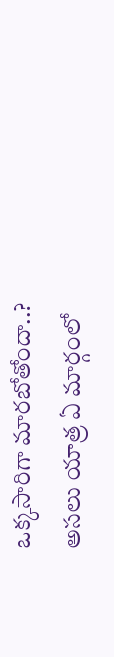ఒక్కసారిగా మారబోతోందా..? అసలు యాత్ర ఏ మార్గంలో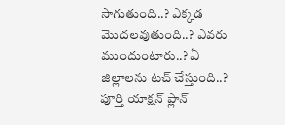సాగుతుంది..? ఎక్కడ మొదలవుతుంది..? ఎవరు ముందుంటారు..? ఏ జిల్లాలను టచ్ చేస్తుంది..? పూర్తి యాక్షన్ ప్లాన్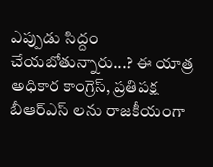ఎప్పుడు సిద్దం చేయబోతున్నారు...? ఈ యాత్ర అధికార కాంగ్రెస్, ప్రతిపక్ష బీఆర్ఎస్ లను రాజకీయంగా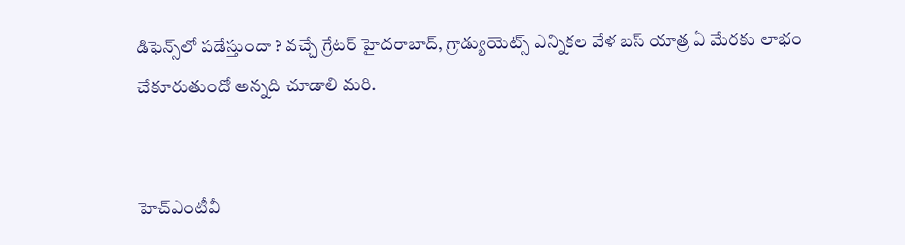డిఫెన్స్‌లో పడేస్తుందా ? వచ్చే గ్రేటర్ హైదరాబాద్, గ్రాడ్యుయెట్స్ ఎన్నికల వేళ బస్ యాత్ర ఏ మేరకు లాభం చేకూరుతుందో అన్నది చూడాలి మరి.


హెచ్ఎంటీవీ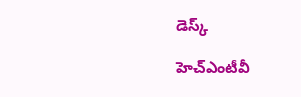డెస్క్

హెచ్ఎంటీవీ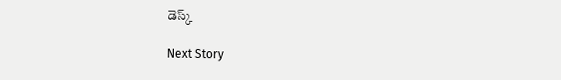డెస్క్

Next Story